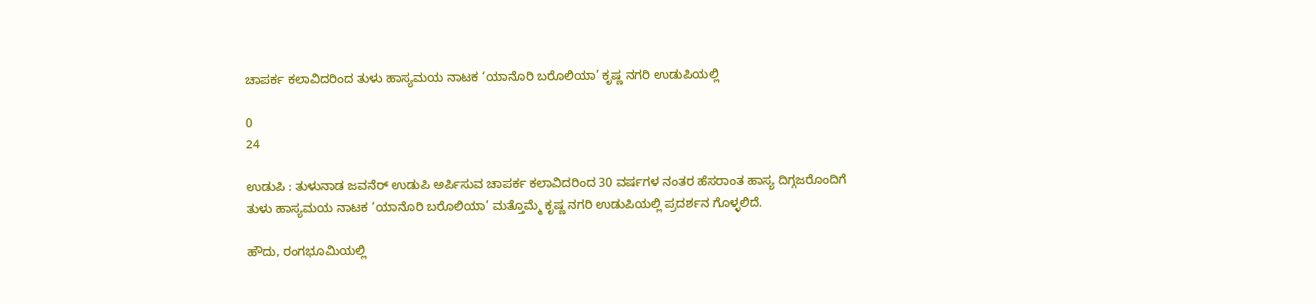ಚಾಪರ್ಕ ಕಲಾವಿದರಿಂದ ತುಳು ಹಾಸ್ಯಮಯ ನಾಟಕ ‘ಯಾನೊರಿ ಬರೊಲಿಯಾ’ ಕೃಷ್ಣ ನಗರಿ ಉಡುಪಿಯಲ್ಲಿ

0
24

ಉಡುಪಿ : ತುಳುನಾಡ ಜವನೆರ್ ಉಡುಪಿ ಅರ್ಪಿಸುವ ಚಾಪರ್ಕ ಕಲಾವಿದರಿಂದ 30 ವರ್ಷಗಳ ನಂತರ ಹೆಸರಾಂತ ಹಾಸ್ಯ ದಿಗ್ಗಜರೊಂದಿಗೆ ತುಳು ಹಾಸ್ಯಮಯ ನಾಟಕ ‘ಯಾನೊರಿ ಬರೊಲಿಯಾ’ ಮತ್ತೊಮ್ಮೆ ಕೃಷ್ಣ ನಗರಿ ಉಡುಪಿಯಲ್ಲಿ ಪ್ರದರ್ಶನ ಗೊಳ್ಳಲಿದೆ.

ಹೌದು, ರಂಗಭೂಮಿಯಲ್ಲಿ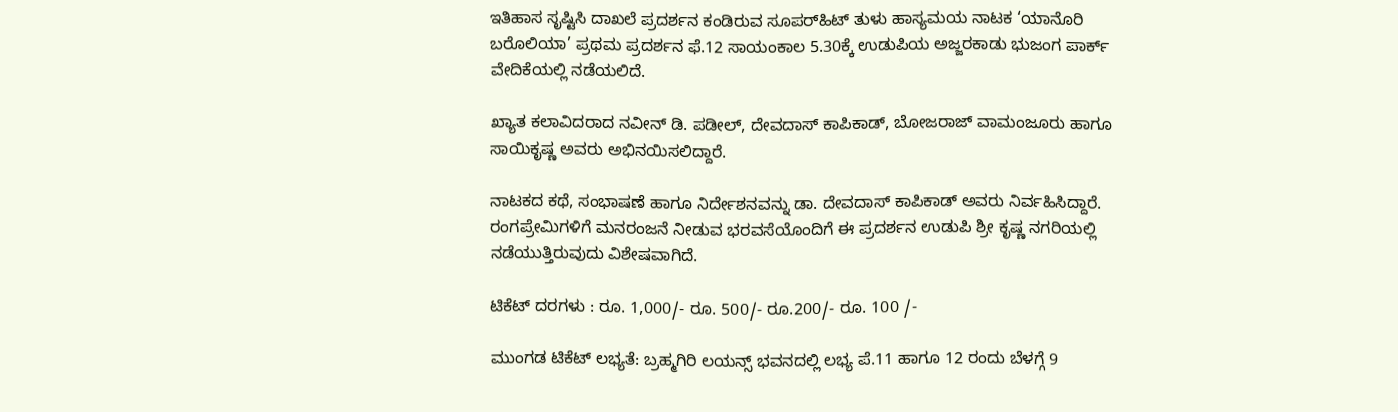ಇತಿಹಾಸ ಸೃಷ್ಟಿಸಿ ದಾಖಲೆ ಪ್ರದರ್ಶನ ಕಂಡಿರುವ ಸೂಪರ್‌ಹಿಟ್ ತುಳು ಹಾಸ್ಯಮಯ ನಾಟಕ ‘ಯಾನೊರಿ ಬರೊಲಿಯಾ’ ಪ್ರಥಮ ಪ್ರದರ್ಶನ ಫೆ.12 ಸಾಯಂಕಾಲ 5.30ಕ್ಕೆ ಉಡುಪಿಯ ಅಜ್ಜರಕಾಡು ಭುಜಂಗ ಪಾರ್ಕ್ ವೇದಿಕೆಯಲ್ಲಿ ನಡೆಯಲಿದೆ.

ಖ್ಯಾತ ಕಲಾವಿದರಾದ ನವೀನ್ ಡಿ. ಪಡೀಲ್, ದೇವದಾಸ್ ಕಾಪಿಕಾಡ್, ಬೋಜರಾಜ್ ವಾಮಂಜೂರು ಹಾಗೂ ಸಾಯಿಕೃಷ್ಣ ಅವರು ಅಭಿನಯಿಸಲಿದ್ದಾರೆ.

ನಾಟಕದ ಕಥೆ, ಸಂಭಾಷಣೆ ಹಾಗೂ ನಿರ್ದೇಶನವನ್ನು ಡಾ. ದೇವದಾಸ್ ಕಾಪಿಕಾಡ್ ಅವರು ನಿರ್ವಹಿಸಿದ್ದಾರೆ. ರಂಗಪ್ರೇಮಿಗಳಿಗೆ ಮನರಂಜನೆ ನೀಡುವ ಭರವಸೆಯೊಂದಿಗೆ ಈ ಪ್ರದರ್ಶನ ಉಡುಪಿ ಶ್ರೀ ಕೃಷ್ಣ ನಗರಿಯಲ್ಲಿ ನಡೆಯುತ್ತಿರುವುದು ವಿಶೇಷವಾಗಿದೆ.

ಟಿಕೆಟ್ ದರಗಳು : ರೂ. 1,000/- ರೂ. 500/- ರೂ.200/- ರೂ. 100 /-

ಮುಂಗಡ ಟಿಕೆಟ್ ಲಭ್ಯತೆ: ಬ್ರಹ್ಮಗಿರಿ ಲಯನ್ಸ್ ಭವನದಲ್ಲಿ ಲಭ್ಯ ಪೆ.11 ಹಾಗೂ 12 ರಂದು ಬೆಳಗ್ಗೆ 9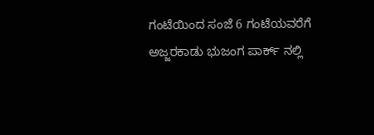ಗಂಟೆಯಿಂದ ಸಂಜೆ 6 ಗಂಟೆಯವರೆಗೆ ಅಜ್ಜರಕಾಡು ಭುಜಂಗ ಪಾರ್ಕ್ ನಲ್ಲಿ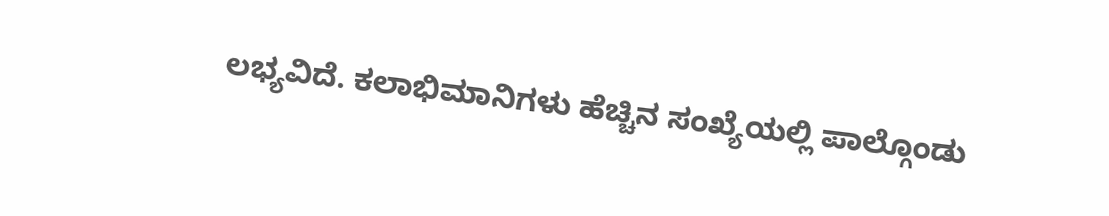ಲಭ್ಯವಿದೆ. ಕಲಾಭಿಮಾನಿಗಳು ಹೆಚ್ಚಿನ ಸಂಖ್ಯೆಯಲ್ಲಿ ಪಾಲ್ಗೊಂಡು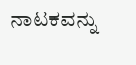ನಾಟಕವನ್ನು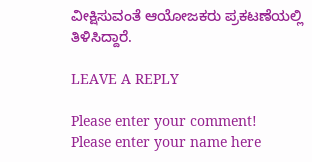ವೀಕ್ಷಿಸುವಂತೆ ಆಯೋಜಕರು ಪ್ರಕಟಣೆಯಲ್ಲಿ ತಿಳಿಸಿದ್ದಾರೆ.

LEAVE A REPLY

Please enter your comment!
Please enter your name here